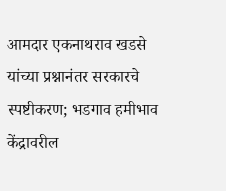आमदार एकनाथराव खडसे यांच्या प्रश्नानंतर सरकारचे स्पष्टीकरण; भडगाव हमीभाव केंद्रावरील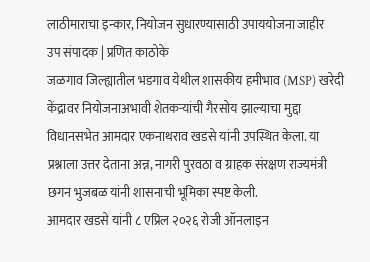लाठीमाराचा इन्कार, नियोजन सुधारण्यासाठी उपाययोजना जाहीर
उप संपादक | प्रणित काठोके
जळगाव जिल्ह्यातील भडगाव येथील शासकीय हमीभाव (MSP) खरेदी केंद्रावर नियोजनाअभावी शेतकऱ्यांची गैरसोय झाल्याचा मुद्दा विधानसभेत आमदार एकनाथराव खडसे यांनी उपस्थित केला. या प्रश्नाला उत्तर देताना अन्न, नागरी पुरवठा व ग्राहक संरक्षण राज्यमंत्री छगन भुजबळ यांनी शासनाची भूमिका स्पष्ट केली.
आमदार खडसे यांनी ८ एप्रिल २०२६ रोजी ऑनलाइन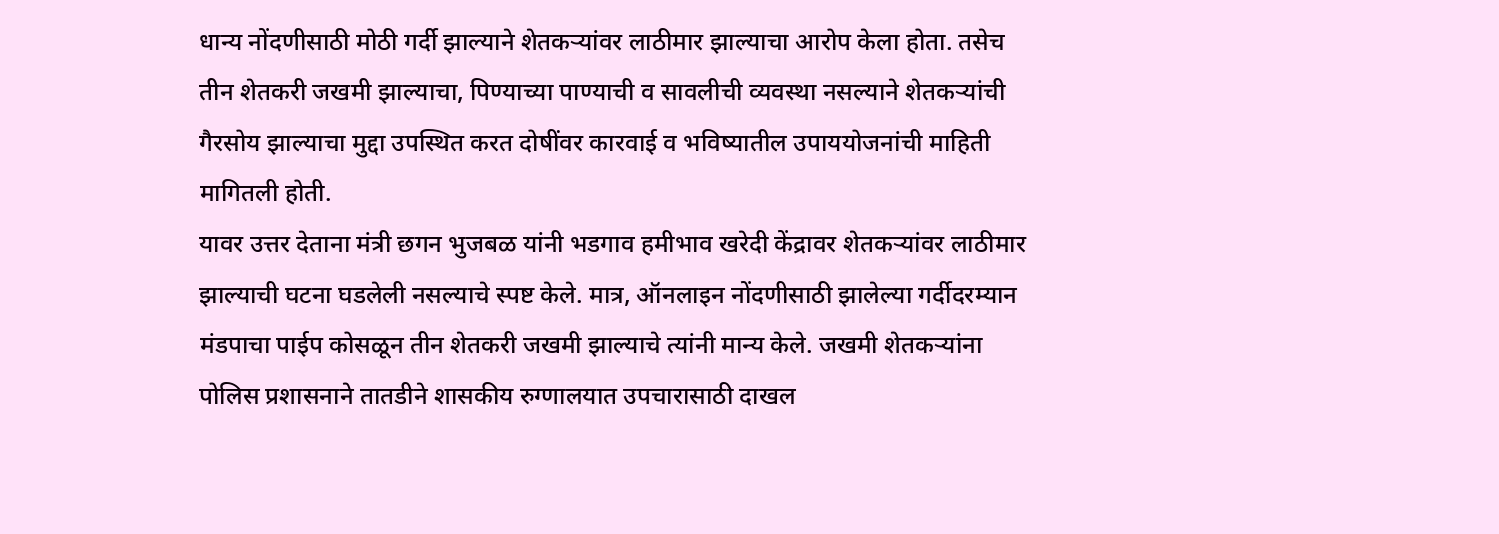धान्य नोंदणीसाठी मोठी गर्दी झाल्याने शेतकऱ्यांवर लाठीमार झाल्याचा आरोप केला होता. तसेच तीन शेतकरी जखमी झाल्याचा, पिण्याच्या पाण्याची व सावलीची व्यवस्था नसल्याने शेतकऱ्यांची गैरसोय झाल्याचा मुद्दा उपस्थित करत दोषींवर कारवाई व भविष्यातील उपाययोजनांची माहिती मागितली होती.
यावर उत्तर देताना मंत्री छगन भुजबळ यांनी भडगाव हमीभाव खरेदी केंद्रावर शेतकऱ्यांवर लाठीमार झाल्याची घटना घडलेली नसल्याचे स्पष्ट केले. मात्र, ऑनलाइन नोंदणीसाठी झालेल्या गर्दीदरम्यान मंडपाचा पाईप कोसळून तीन शेतकरी जखमी झाल्याचे त्यांनी मान्य केले. जखमी शेतकऱ्यांना पोलिस प्रशासनाने तातडीने शासकीय रुग्णालयात उपचारासाठी दाखल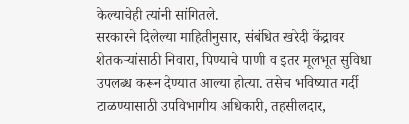केल्याचेही त्यांनी सांगितले.
सरकारने दिलेल्या माहितीनुसार, संबंधित खरेदी केंद्रावर शेतकऱ्यांसाठी निवारा, पिण्याचे पाणी व इतर मूलभूत सुविधा उपलब्ध करून देण्यात आल्या होत्या. तसेच भविष्यात गर्दी टाळण्यासाठी उपविभागीय अधिकारी, तहसीलदार,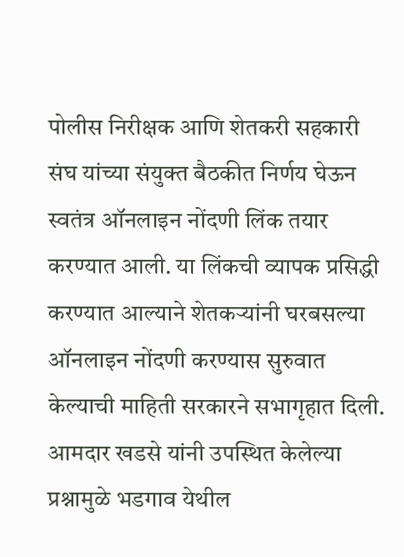पोलीस निरीक्षक आणि शेतकरी सहकारी संघ यांच्या संयुक्त बैठकीत निर्णय घेऊन स्वतंत्र ऑनलाइन नोंदणी लिंक तयार करण्यात आली. या लिंकची व्यापक प्रसिद्धी करण्यात आल्याने शेतकऱ्यांनी घरबसल्या ऑनलाइन नोंदणी करण्यास सुरुवात केल्याची माहिती सरकारने सभागृहात दिली.
आमदार खडसे यांनी उपस्थित केलेल्या प्रश्नामुळे भडगाव येथील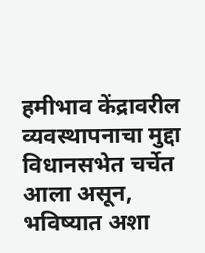हमीभाव केंद्रावरील व्यवस्थापनाचा मुद्दा विधानसभेत चर्चेत आला असून, भविष्यात अशा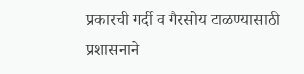प्रकारची गर्दी व गैरसोय टाळण्यासाठी प्रशासनाने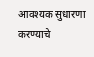आवश्यक सुधारणा करण्याचे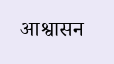आश्वासन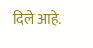दिले आहे.